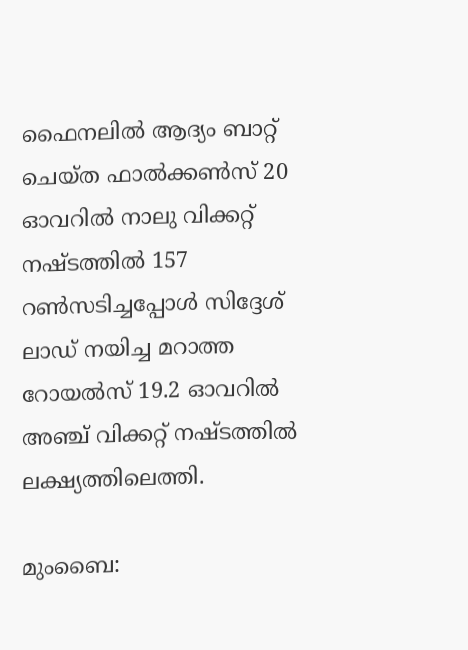ഫൈനലില്‍ ആദ്യം ബാറ്റ് ചെയ്ത ഫാല്‍ക്കൺസ് 20 ഓവറില്‍ നാലു വിക്കറ്റ് നഷ്ടത്തില്‍ 157 റണ്‍സടിച്ചപ്പോള്‍ സിദ്ദേശ് ലാഡ് നയിച്ച മറാത്ത റോയല്‍സ് 19.2 ഓവറില്‍ അഞ്ച് വിക്കറ്റ് നഷ്ടത്തില്‍ ലക്ഷ്യത്തിലെത്തി.

മുംബൈ: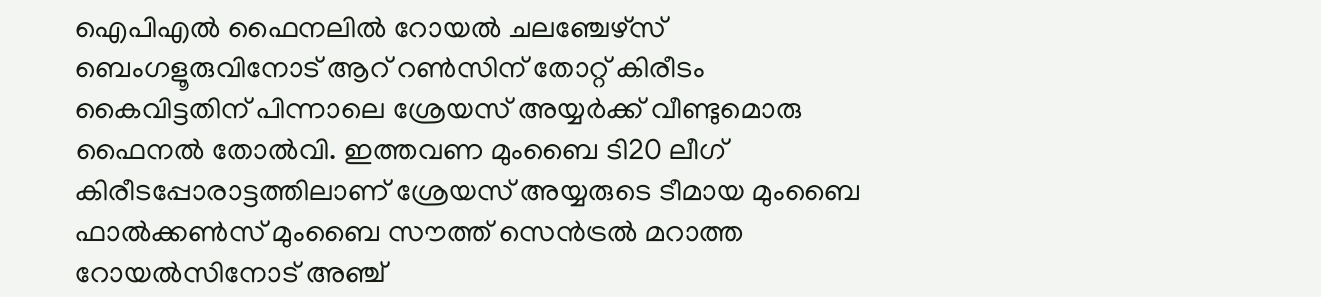ഐപിഎല്‍ ഫൈനലില്‍ റോയല്‍ ചലഞ്ചേഴ്സ് ബെംഗളൂരുവിനോട് ആറ് റണ്‍സിന് തോറ്റ് കിരീടം കൈവിട്ടതിന് പിന്നാലെ ശ്രേയസ് അയ്യര്‍ക്ക് വീണ്ടുമൊരു ഫൈനല്‍ തോല്‍വി. ഇത്തവണ മുംബൈ ടി20 ലീഗ് കിരീടപ്പോരാട്ടത്തിലാണ് ശ്രേയസ് അയ്യരുടെ ടീമായ മുംബൈ ഫാല്‍ക്കണ്‍സ് മുംബൈ സൗത്ത് സെന്‍ട്രൽ മറാത്ത റോയല്‍സിനോട് അ‍ഞ്ച്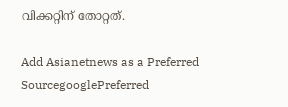വിക്കറ്റിന് തോറ്റത്.

Add Asianetnews as a Preferred SourcegooglePreferred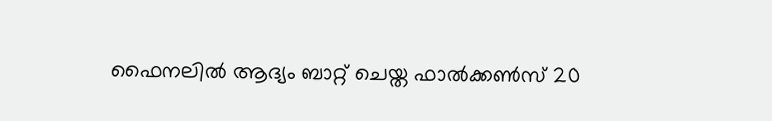ഫൈനലില്‍ ആദ്യം ബാറ്റ് ചെയ്ത ഫാല്‍ക്കൺസ് 20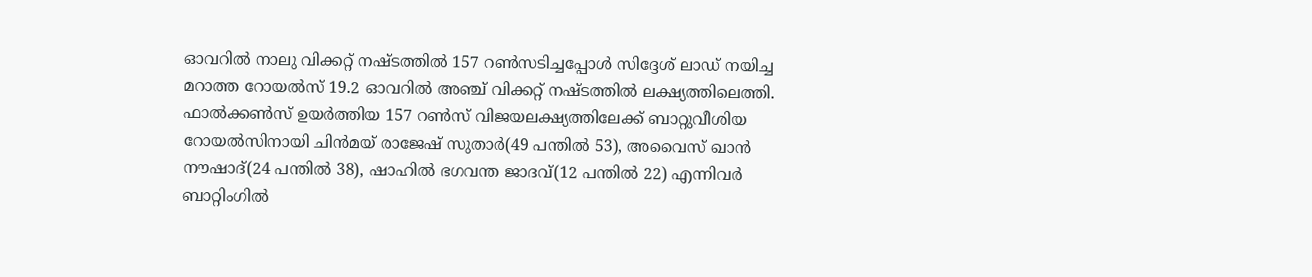ഓവറില്‍ നാലു വിക്കറ്റ് നഷ്ടത്തില്‍ 157 റണ്‍സടിച്ചപ്പോള്‍ സിദ്ദേശ് ലാഡ് നയിച്ച മറാത്ത റോയല്‍സ് 19.2 ഓവറില്‍ അഞ്ച് വിക്കറ്റ് നഷ്ടത്തില്‍ ലക്ഷ്യത്തിലെത്തി. ഫാല്‍ക്കൺസ് ഉയര്‍ത്തിയ 157 റണ്‍സ് വിജയലക്ഷ്യത്തിലേക്ക് ബാറ്റുവീശിയ റോയല്‍സിനായി ചിന്‍മയ് രാജേഷ് സുതാര്‍(49 പന്തില്‍ 53), അവൈസ് ഖാന്‍ നൗഷാദ്(24 പന്തില്‍ 38), ഷാഹില്‍ ഭഗവന്ത ജാദവ്(12 പന്തില്‍ 22) എന്നിവര്‍ ബാറ്റിംഗില്‍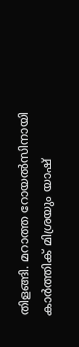തിളങ്ങി. മറാത്ത റോയല്‍സിനായി കാര്‍ത്തിക് മിശ്രയും യാഷ്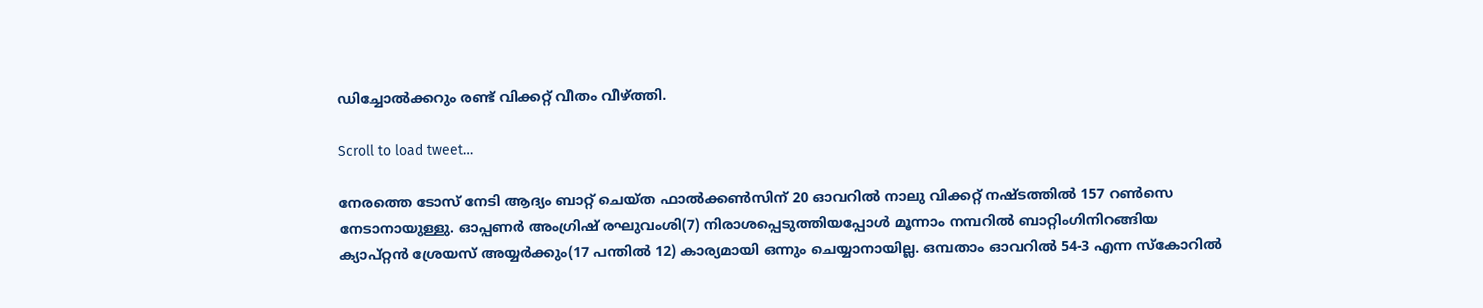ഡിച്ചോല്‍ക്കറും രണ്ട് വിക്കറ്റ് വീതം വീഴ്ത്തി.

Scroll to load tweet…

നേരത്തെ ടോസ് നേടി ആദ്യം ബാറ്റ് ചെയ്ത ഫാല്‍ക്കണ്‍സിന് 20 ഓവറില്‍ നാലു വിക്കറ്റ് നഷ്ടത്തില്‍ 157 റണ്‍സെ നേടാനായുള്ളു. ഓപ്പണര്‍ അംഗ്രിഷ് രഘുവംശി(7) നിരാശപ്പെടുത്തിയപ്പോള്‍ മൂന്നാം നമ്പറില്‍ ബാറ്റിംഗിനിറങ്ങിയ ക്യാപ്റ്റൻ ശ്രേയസ് അയ്യര്‍ക്കും(17 പന്തില്‍ 12) കാര്യമായി ഒന്നും ചെയ്യാനായില്ല. ഒമ്പതാം ഓവറില്‍ 54-3 എന്ന സ്കോറില്‍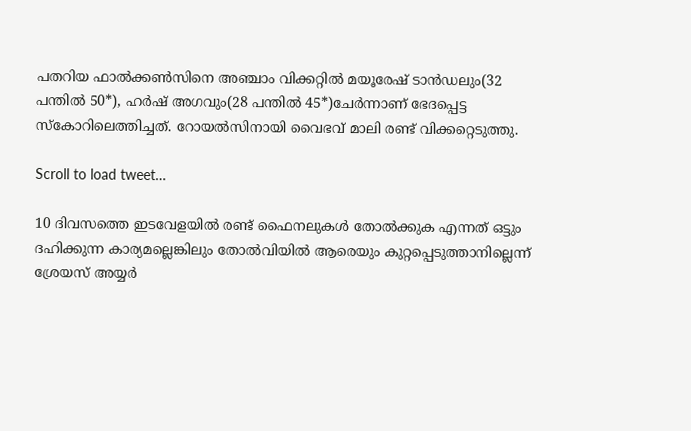പതറിയ ഫാല്‍ക്കണ്‍സിനെ അഞ്ചാം വിക്കറ്റില്‍ മയൂരേഷ് ടാന്‍ഡലും(32 പന്തില്‍ 50*), ഹര്‍ഷ് അഗവും(28 പന്തില്‍ 45*)ചേര്‍ന്നാണ് ഭേദപ്പെട്ട സ്കോറിലെത്തിച്ചത്. റോയല്‍സിനായി വൈഭവ് മാലി രണ്ട് വിക്കറ്റെടുത്തു.

Scroll to load tweet…

10 ദിവസത്തെ ഇടവേളയില്‍ രണ്ട് ഫൈനലുകള്‍ തോല്‍ക്കുക എന്നത് ഒട്ടും ദഹിക്കുന്ന കാര്യമല്ലെങ്കിലും തോല്‍വിയില്‍ ആരെയും കുറ്റപ്പെടുത്താനില്ലെന്ന് ശ്രേയസ് അയ്യര്‍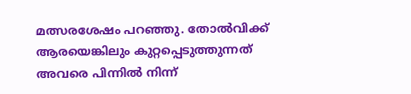മത്സരശേഷം പറഞ്ഞു. തോല്‍വിക്ക് ആരയെങ്കിലും കുറ്റപ്പെടുത്തുന്നത് അവരെ പിന്നില്‍ നിന്ന്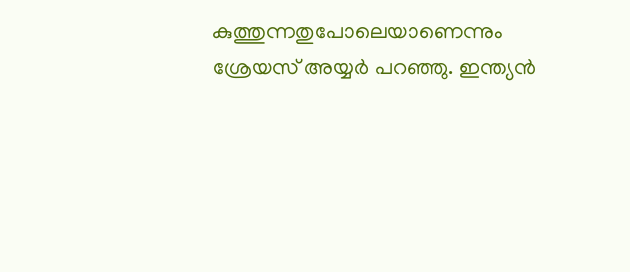കുത്തുന്നതുപോലെയാണെന്നും ശ്രേയസ് അയ്യര്‍ പറഞ്ഞു. ഇന്ത്യൻ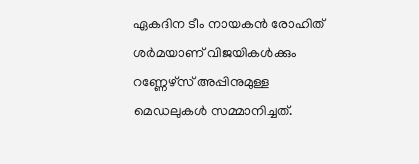ഏകദിന ടീം നായകന്‍ രോഹിത് ശര്‍മയാണ് വിജയികള്‍ക്കും റണ്ണേഴ്സ് അപ്പിനുമുള്ള മെഡലുകള്‍ സമ്മാനിച്ചത്.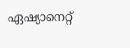ഏഷ്യാനെറ്റ്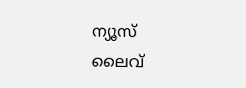ന്യൂസ് ലൈവ്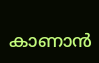കാണാന്‍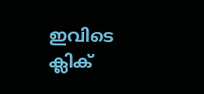ഇവിടെ ക്ലിക്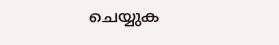ചെയ്യുക